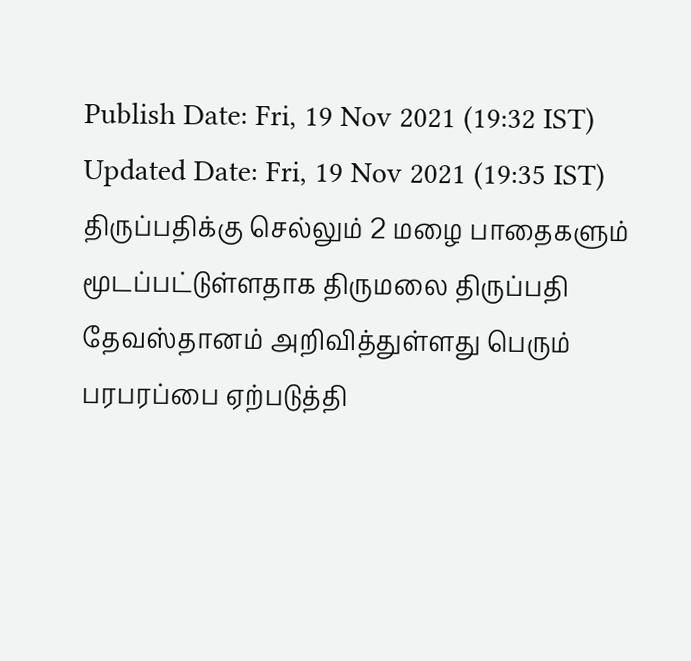Publish Date: Fri, 19 Nov 2021 (19:32 IST)
Updated Date: Fri, 19 Nov 2021 (19:35 IST)
திருப்பதிக்கு செல்லும் 2 மழை பாதைகளும் மூடப்பட்டுள்ளதாக திருமலை திருப்பதி தேவஸ்தானம் அறிவித்துள்ளது பெரும் பரபரப்பை ஏற்படுத்தி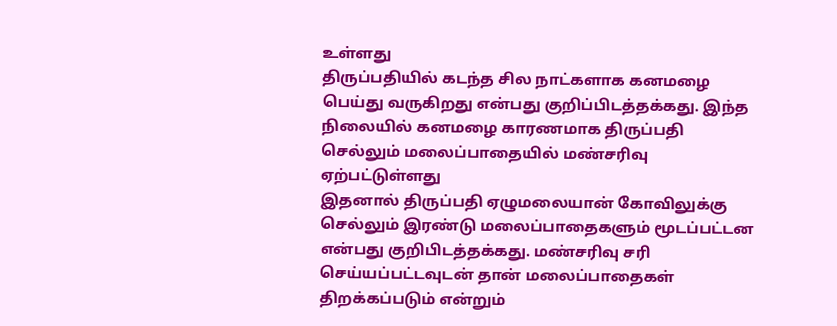உள்ளது
திருப்பதியில் கடந்த சில நாட்களாக கனமழை பெய்து வருகிறது என்பது குறிப்பிடத்தக்கது. இந்த நிலையில் கனமழை காரணமாக திருப்பதி செல்லும் மலைப்பாதையில் மண்சரிவு ஏற்பட்டுள்ளது
இதனால் திருப்பதி ஏழுமலையான் கோவிலுக்கு செல்லும் இரண்டு மலைப்பாதைகளும் மூடப்பட்டன என்பது குறிபிடத்தக்கது. மண்சரிவு சரி செய்யப்பட்டவுடன் தான் மலைப்பாதைகள் திறக்கப்படும் என்றும்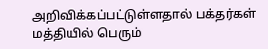அறிவிக்கப்பட்டுள்ளதால் பக்தர்கள் மத்தியில் பெரும்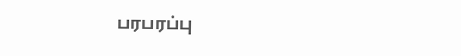பரபரப்பு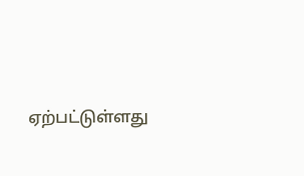ஏற்பட்டுள்ளது